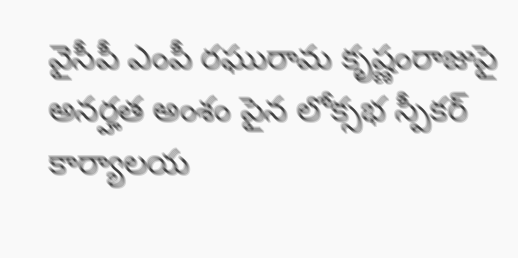వైసీపీ ఎంపీ రఘురామ కృష్ణంరాజుపై అనర్హత అంశం పైన లోక్సభ స్పీకర్ కార్యాలయ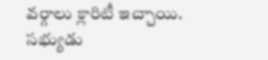వర్గాలు క్లారిటీ ఇచ్చాయి. సభ్యుడు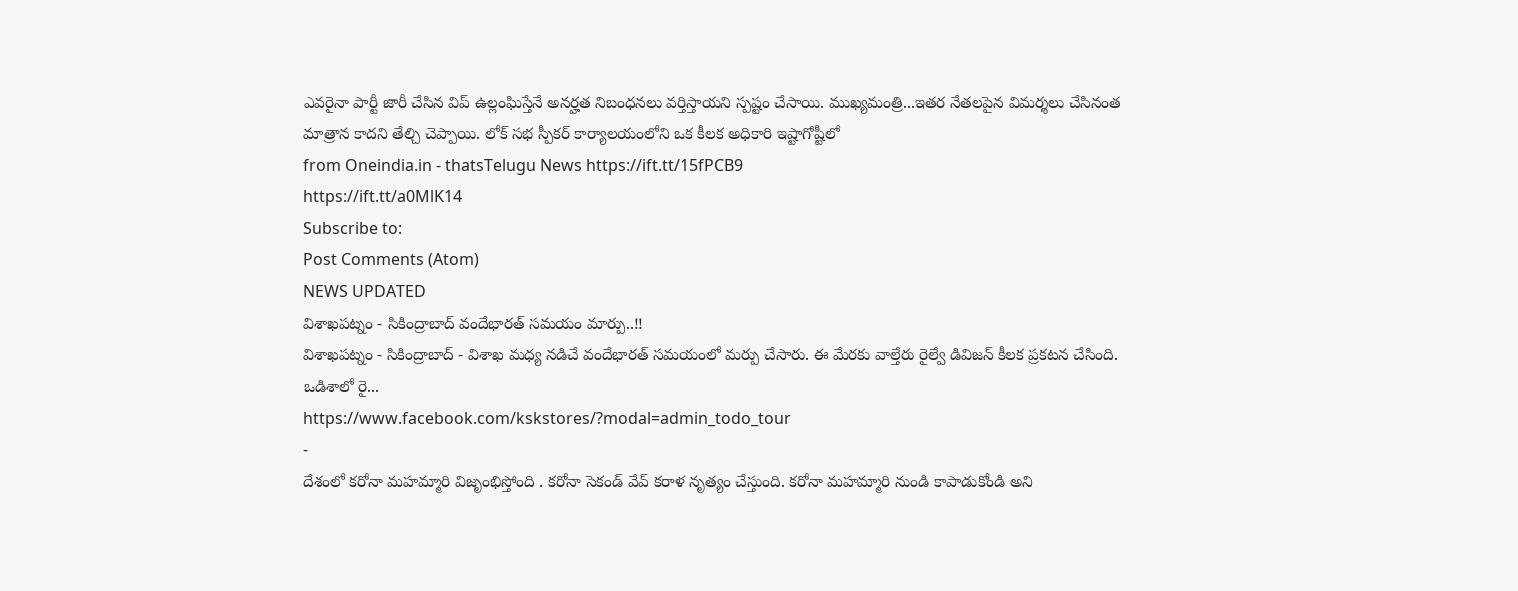ఎవరైనా పార్టీ జారీ చేసిన విప్ ఉల్లంఘిస్తేనే అనర్హత నిబంధనలు వర్తిస్తాయని స్పష్టం చేసాయి. ముఖ్యమంత్రి...ఇతర నేతలపైన విమర్శలు చేసినంత మాత్రాన కాదని తేల్చి చెప్పాయి. లోక్ సభ స్పీకర్ కార్యాలయంలోని ఒక కీలక అధికారి ఇష్టాగోష్టీలో
from Oneindia.in - thatsTelugu News https://ift.tt/15fPCB9
https://ift.tt/a0MlK14
Subscribe to:
Post Comments (Atom)
NEWS UPDATED
విశాఖపట్నం - సికింద్రాబాద్ వందేభారత్ సమయం మార్పు..!!
విశాఖపట్నం - సికింద్రాబాద్ - విశాఖ మధ్య నడిచే వందేభారత్ సమయంలో మర్పు చేసారు. ఈ మేరకు వాల్తేరు రైల్వే డివిజన్ కీలక ప్రకటన చేసింది. ఒడిశాలో రై...
https://www.facebook.com/kskstores/?modal=admin_todo_tour
-
దేశంలో కరోనా మహమ్మారి విజృంభిస్తోంది . కరోనా సెకండ్ వేవ్ కరాళ నృత్యం చేస్తుంది. కరోనా మహమ్మారి నుండి కాపాడుకోండి అని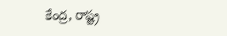కేంద్ర, రాష్ట్ర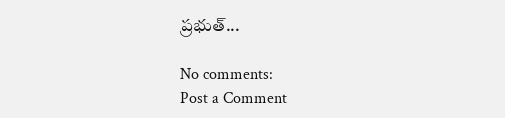ప్రభుత్...

No comments:
Post a Comment